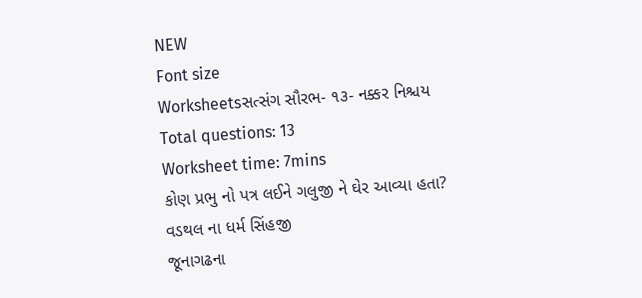NEW
Font size
Worksheetsસત્સંગ સૌરભ- ૧૩- નક્કર નિશ્ચય
Total questions: 13
Worksheet time: 7mins
કોણ પ્રભુ નો પત્ર લઈને ગલુજી ને ઘેર આવ્યા હતા?
વડથલ ના ધર્મ સિંહજી
જૂનાગઢના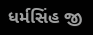ધર્મસિંહ જી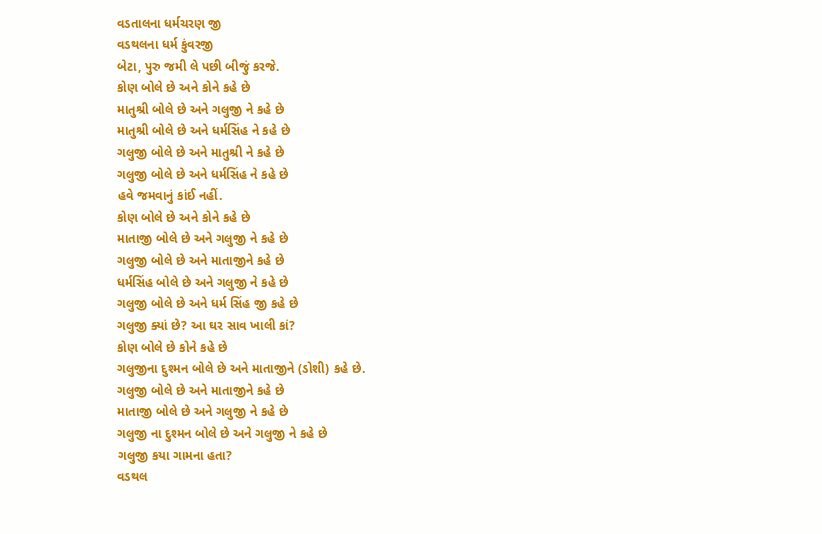વડતાલના ધર્મચરણ જી
વડથલના ધર્મ કુંવરજી
બેટા, પુરુ જમી લે પછી બીજું કરજે.
કોણ બોલે છે અને કોને કહે છે
માતુશ્રી બોલે છે અને ગલુજી ને કહે છે
માતુશ્રી બોલે છે અને ધર્મસિંહ ને કહે છે
ગલુજી બોલે છે અને માતુશ્રી ને કહે છે
ગલુજી બોલે છે અને ધર્મસિંહ ને કહે છે
હવે જમવાનું કાંઈ નહીં.
કોણ બોલે છે અને કોને કહે છે
માતાજી બોલે છે અને ગલુજી ને કહે છે
ગલુજી બોલે છે અને માતાજીને કહે છે
ધર્મસિંહ બોલે છે અને ગલુજી ને કહે છે
ગલુજી બોલે છે અને ધર્મ સિંહ જી કહે છે
ગલુજી ક્યાં છે? આ ઘર સાવ ખાલી કાં?
કોણ બોલે છે કોને કહે છે
ગલુજીના દુશ્મન બોલે છે અને માતાજીને (ડોશી) કહે છે.
ગલુજી બોલે છે અને માતાજીને કહે છે
માતાજી બોલે છે અને ગલુજી ને કહે છે
ગલુજી ના દુશ્મન બોલે છે અને ગલુજી ને કહે છે
ગલુજી કયા ગામના હતા?
વડથલ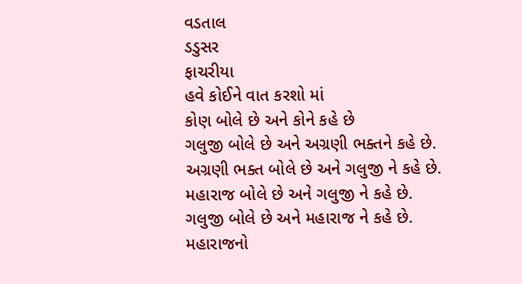વડતાલ
ડડુસર
ફાચરીયા
હવે કોઈને વાત કરશો માં
કોણ બોલે છે અને કોને કહે છે
ગલુજી બોલે છે અને અગ્રણી ભક્તને કહે છે.
અગ્રણી ભક્ત બોલે છે અને ગલુજી ને કહે છે.
મહારાજ બોલે છે અને ગલુજી ને કહે છે.
ગલુજી બોલે છે અને મહારાજ ને કહે છે.
મહારાજનો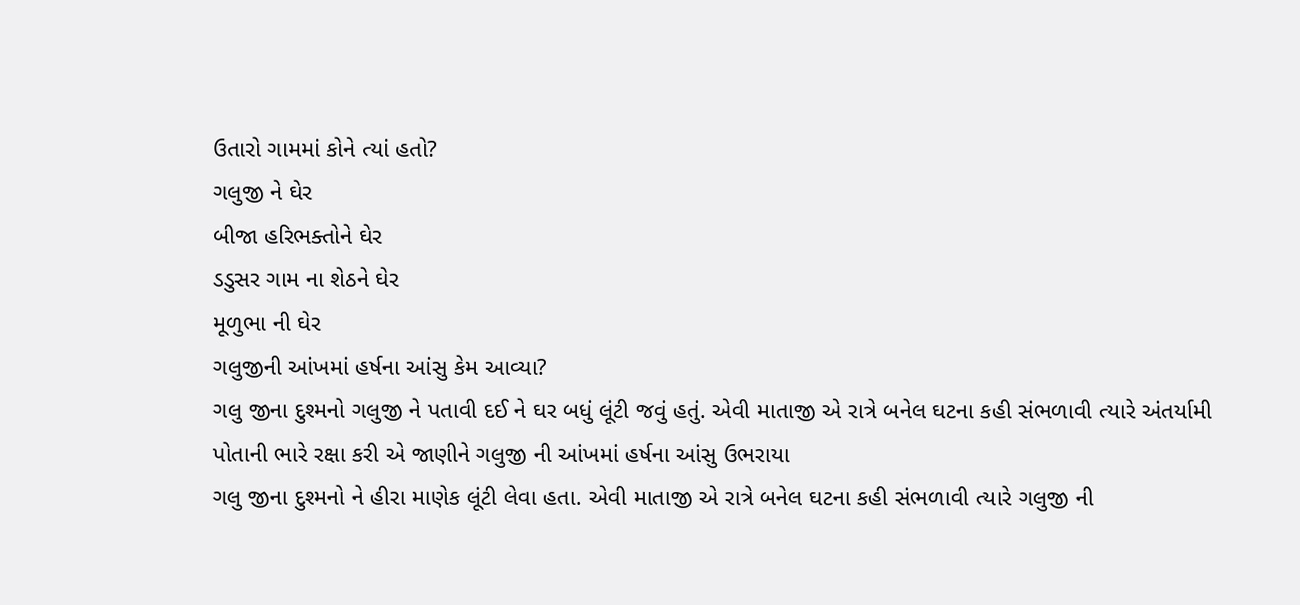ઉતારો ગામમાં કોને ત્યાં હતો?
ગલુજી ને ઘેર
બીજા હરિભક્તોને ઘેર
ડડુસર ગામ ના શેઠને ઘેર
મૂળુભા ની ઘેર
ગલુજીની આંખમાં હર્ષના આંસુ કેમ આવ્યા?
ગલુ જીના દુશ્મનો ગલુજી ને પતાવી દઈ ને ઘર બધું લૂંટી જવું હતું. એવી માતાજી એ રાત્રે બનેલ ઘટના કહી સંભળાવી ત્યારે અંતર્યામી પોતાની ભારે રક્ષા કરી એ જાણીને ગલુજી ની આંખમાં હર્ષના આંસુ ઉભરાયા
ગલુ જીના દુશ્મનો ને હીરા માણેક લૂંટી લેવા હતા. એવી માતાજી એ રાત્રે બનેલ ઘટના કહી સંભળાવી ત્યારે ગલુજી ની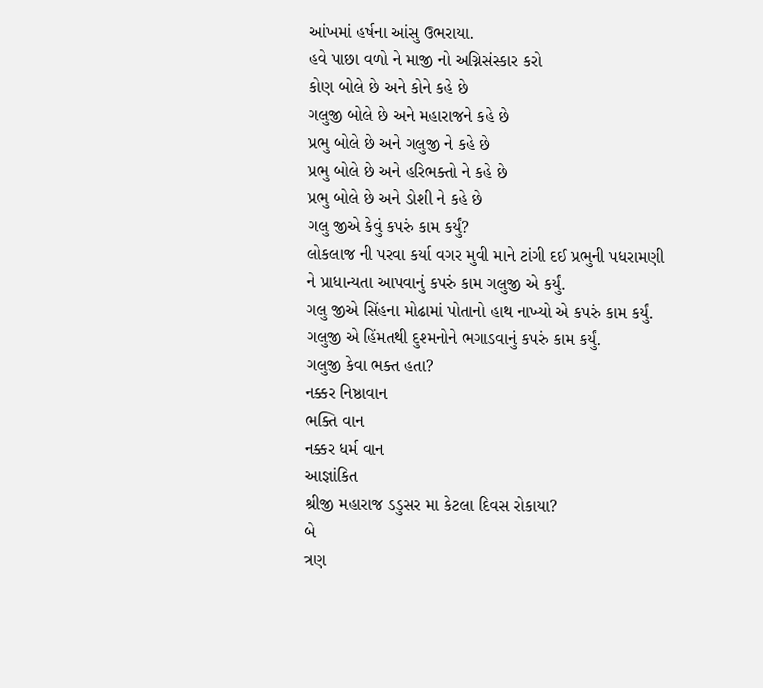આંખમાં હર્ષના આંસુ ઉભરાયા.
હવે પાછા વળો ને માજી નો અગ્નિસંસ્કાર કરો
કોણ બોલે છે અને કોને કહે છે
ગલુજી બોલે છે અને મહારાજને કહે છે
પ્રભુ બોલે છે અને ગલુજી ને કહે છે
પ્રભુ બોલે છે અને હરિભક્તો ને કહે છે
પ્રભુ બોલે છે અને ડોશી ને કહે છે
ગલુ જીએ કેવું કપરું કામ કર્યું?
લોકલાજ ની પરવા કર્યા વગર મુવી માને ટાંગી દઈ પ્રભુની પધરામણી ને પ્રાધાન્યતા આપવાનું કપરું કામ ગલુજી એ કર્યું.
ગલુ જીએ સિંહના મોઢામાં પોતાનો હાથ નાખ્યો એ કપરું કામ કર્યું.
ગલુજી એ હિંમતથી દુશ્મનોને ભગાડવાનું કપરું કામ કર્યું.
ગલુજી કેવા ભક્ત હતા?
નક્કર નિષ્ઠાવાન
ભક્તિ વાન
નક્કર ધર્મ વાન
આજ્ઞાંકિત
શ્રીજી મહારાજ ડડુસર મા કેટલા દિવસ રોકાયા?
બે
ત્રણ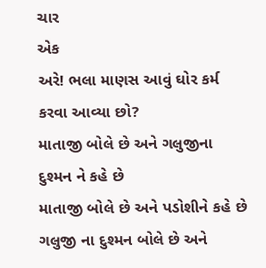ચાર
એક
અરે! ભલા માણસ આવું ઘોર કર્મ કરવા આવ્યા છો?
માતાજી બોલે છે અને ગલુજીના દુશ્મન ને કહે છે
માતાજી બોલે છે અને પડોશીને કહે છે
ગલુજી ના દુશ્મન બોલે છે અને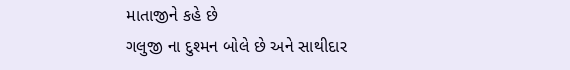માતાજીને કહે છે
ગલુજી ના દુશ્મન બોલે છે અને સાથીદાર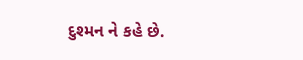દુશ્મન ને કહે છે.